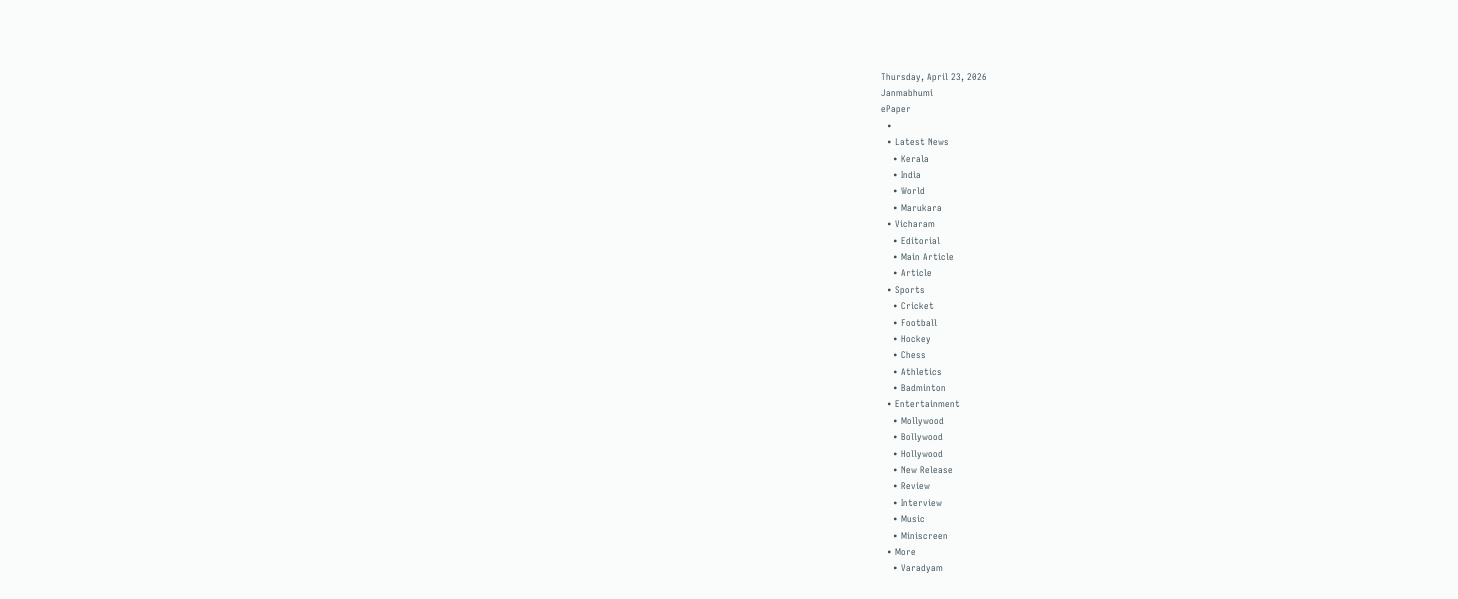Thursday, April 23, 2026
Janmabhumi
ePaper
  •
  • Latest News
    • Kerala
    • India
    • World
    • Marukara
  • Vicharam
    • Editorial
    • Main Article
    • Article
  • Sports
    • Cricket
    • Football
    • Hockey
    • Chess
    • Athletics
    • Badminton
  • Entertainment
    • Mollywood
    • Bollywood
    • Hollywood
    • New Release
    • Review
    • Interview
    • Music
    • Miniscreen
  • More
    • Varadyam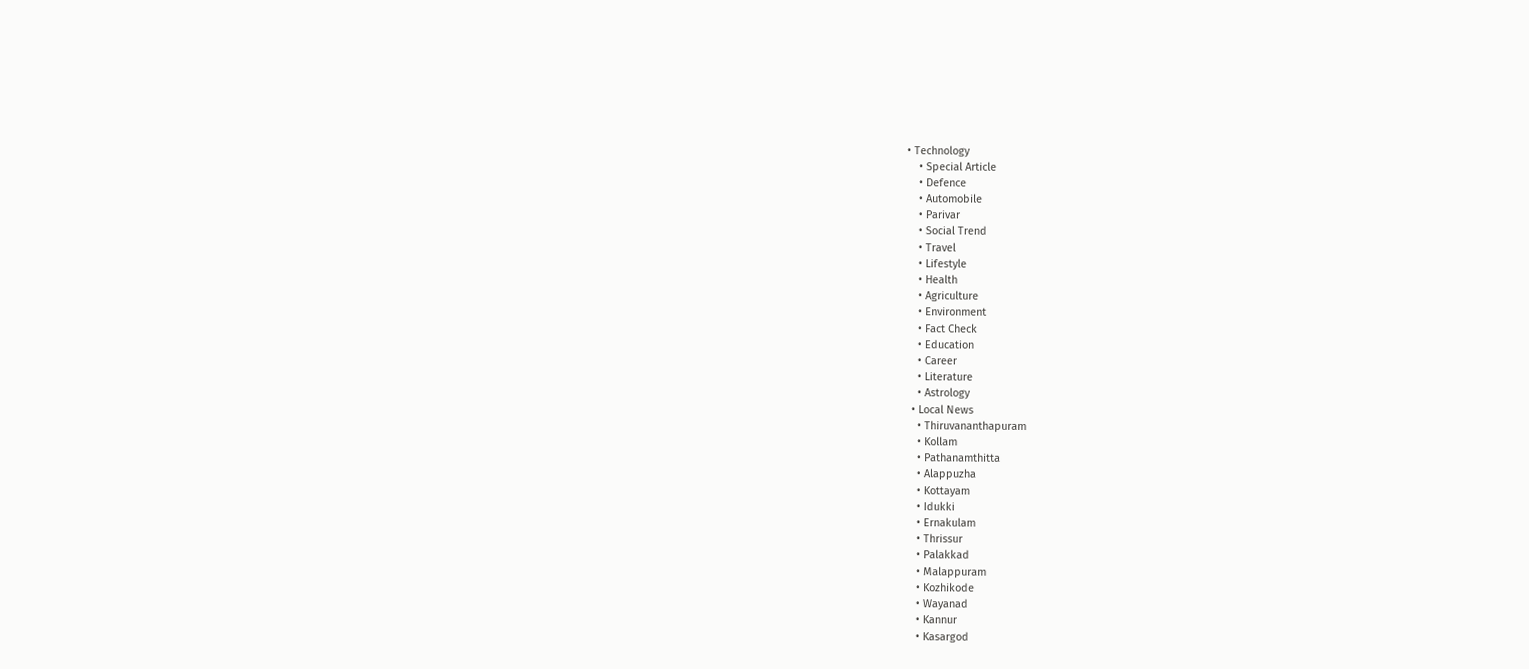• Technology
    • Special Article
    • Defence
    • Automobile
    • Parivar
    • Social Trend
    • Travel
    • Lifestyle
    • Health
    • Agriculture
    • Environment
    • Fact Check
    • Education
    • Career
    • Literature
    • Astrology
  • Local News
    • Thiruvananthapuram
    • Kollam
    • Pathanamthitta
    • Alappuzha
    • Kottayam
    • Idukki
    • Ernakulam
    • Thrissur
    • Palakkad
    • Malappuram
    • Kozhikode
    • Wayanad
    • Kannur
    • Kasargod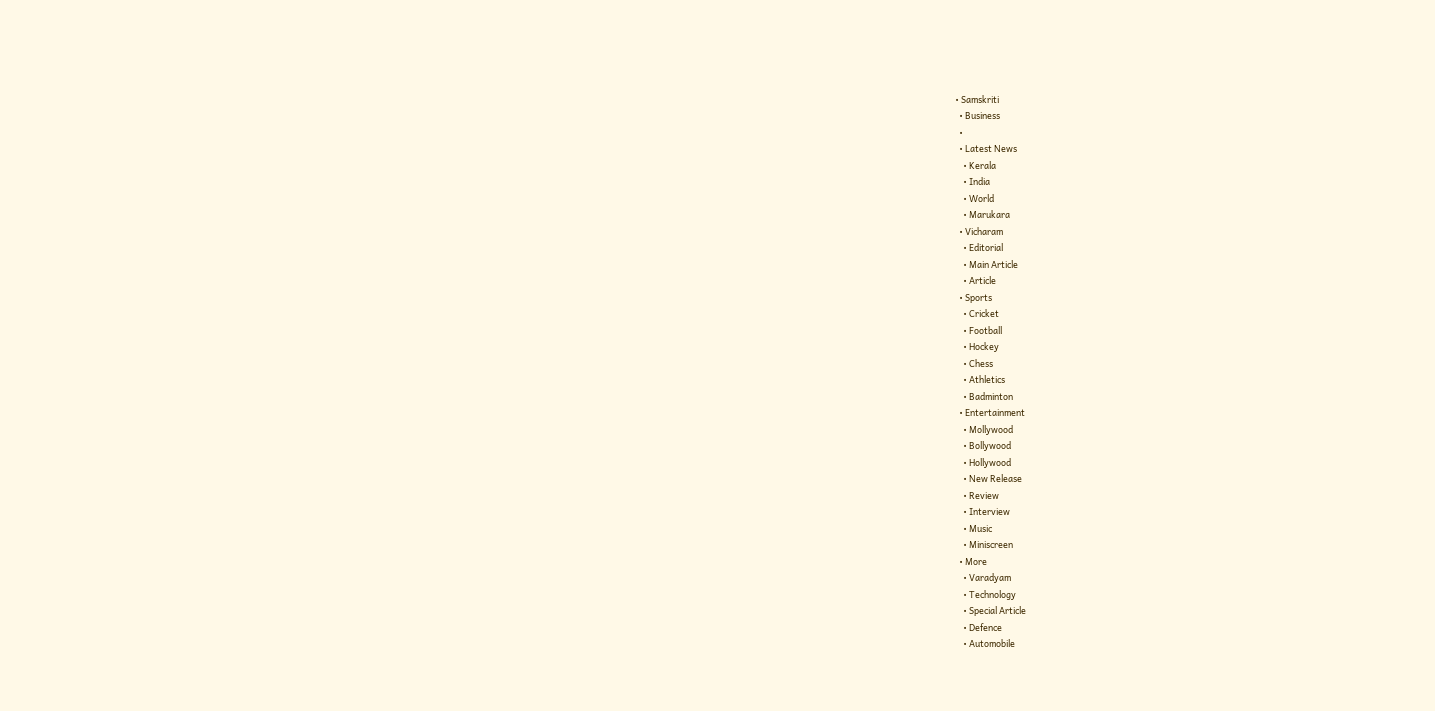• Samskriti
  • Business
  •
  • Latest News
    • Kerala
    • India
    • World
    • Marukara
  • Vicharam
    • Editorial
    • Main Article
    • Article
  • Sports
    • Cricket
    • Football
    • Hockey
    • Chess
    • Athletics
    • Badminton
  • Entertainment
    • Mollywood
    • Bollywood
    • Hollywood
    • New Release
    • Review
    • Interview
    • Music
    • Miniscreen
  • More
    • Varadyam
    • Technology
    • Special Article
    • Defence
    • Automobile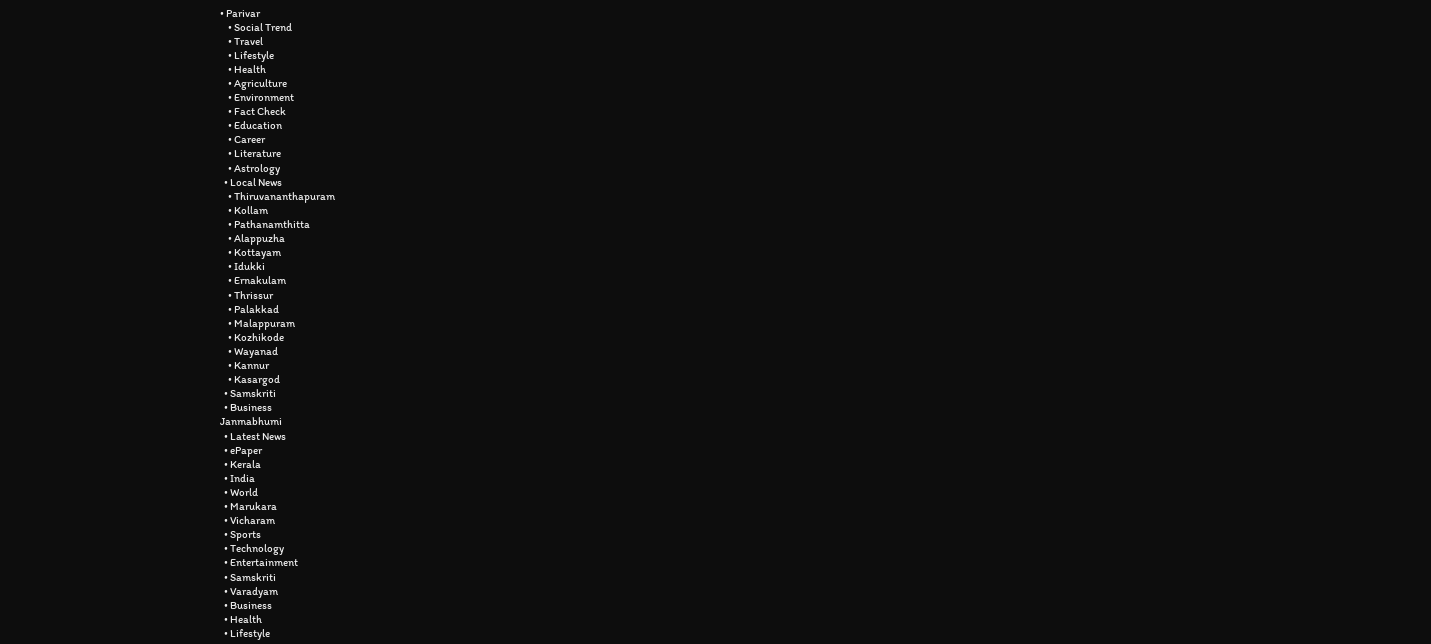• Parivar
    • Social Trend
    • Travel
    • Lifestyle
    • Health
    • Agriculture
    • Environment
    • Fact Check
    • Education
    • Career
    • Literature
    • Astrology
  • Local News
    • Thiruvananthapuram
    • Kollam
    • Pathanamthitta
    • Alappuzha
    • Kottayam
    • Idukki
    • Ernakulam
    • Thrissur
    • Palakkad
    • Malappuram
    • Kozhikode
    • Wayanad
    • Kannur
    • Kasargod
  • Samskriti
  • Business
Janmabhumi
  • Latest News
  • ePaper
  • Kerala
  • India
  • World
  • Marukara
  • Vicharam
  • Sports
  • Technology
  • Entertainment
  • Samskriti
  • Varadyam
  • Business
  • Health
  • Lifestyle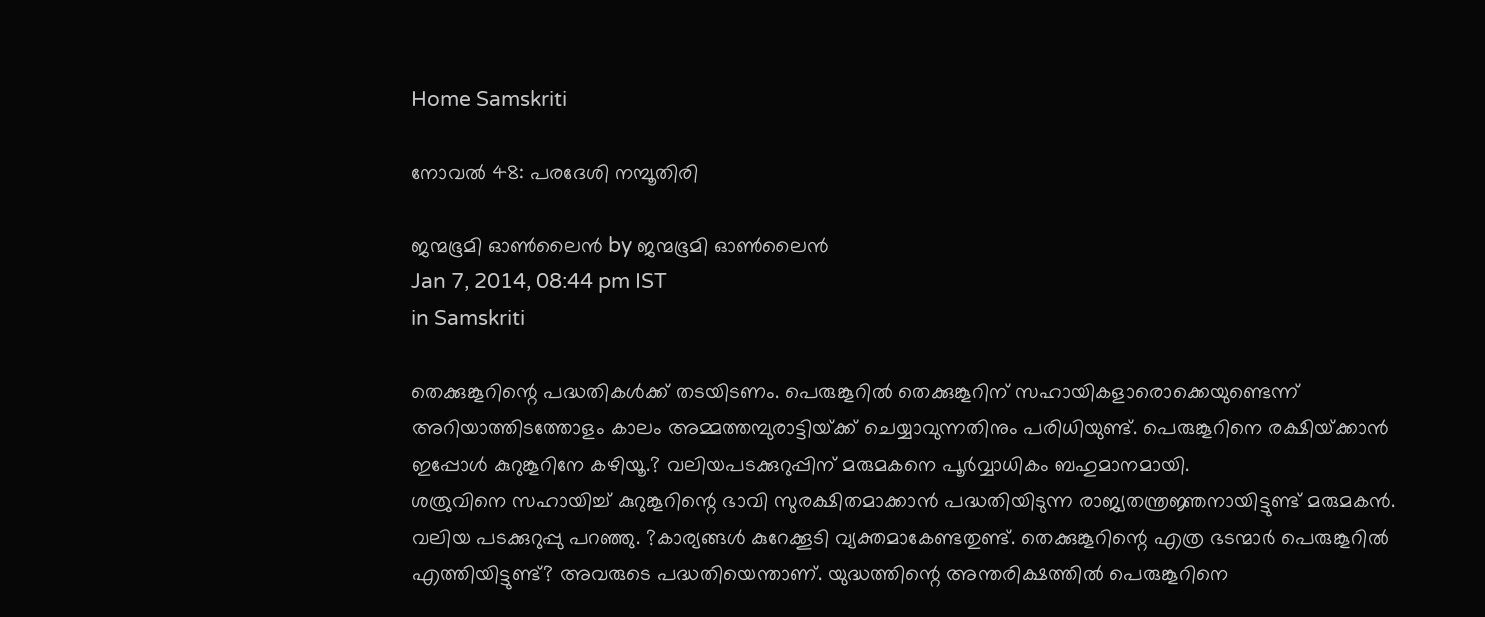Home Samskriti

നോവല്‍ 48: പരദേശി നമ്പൂതിരി

ജന്മഭൂമി ഓണ്‍ലൈന്‍ by ജന്മഭൂമി ഓണ്‍ലൈന്‍
Jan 7, 2014, 08:44 pm IST
in Samskriti

തെക്കുങ്കൂറിന്റെ പദ്ധതികള്‍ക്ക്‌ തടയിടണം. പെരുങ്കൂറില്‍ തെക്കുങ്കൂറിന്‌ സഹായികളാരൊക്കെയുണ്ടെന്ന്‌ അറിയാത്തിടത്തോളം കാലം അമ്മത്തമ്പുരാട്ടിയ്‌ക്ക്‌ ചെയ്യാവുന്നതിനും പരിധിയുണ്ട്‌. പെരുങ്കൂറിനെ രക്ഷിയ്‌ക്കാന്‍ ഇപ്പോള്‍ കുറുങ്കൂറിനേ കഴിയൂ.? വലിയപടക്കുറുപ്പിന്‌ മരുമകനെ പൂര്‍വ്വാധികം ബഹുമാനമായി.
ശത്രുവിനെ സഹായിച്ച്‌ കുറുങ്കൂറിന്റെ ഭാവി സുരക്ഷിതമാക്കാന്‍ പദ്ധതിയിടുന്ന രാജ്യതന്ത്രജ്ഞനായിട്ടുണ്ട്‌ മരുമകന്‍. വലിയ പടക്കുറുപ്പു പറഞ്ഞു. ?കാര്യങ്ങള്‍ കുറേക്കൂടി വ്യക്തമാകേണ്ടതുണ്ട്‌. തെക്കുങ്കൂറിന്റെ എത്ര ഭടന്മാര്‍ പെരുങ്കൂറില്‍ എത്തിയിട്ടുണ്ട്‌? അവരുടെ പദ്ധതിയെന്താണ്‌. യുദ്ധത്തിന്റെ അന്തരിക്ഷത്തില്‍ പെരുങ്കൂറിനെ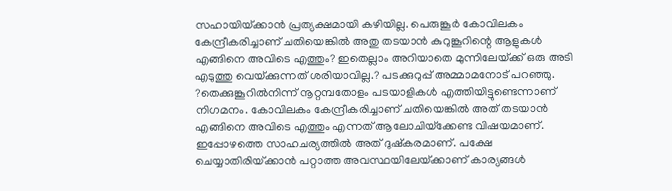സഹായിയ്‌ക്കാന്‍ പ്രത്യക്ഷമായി കഴിയില്ല. പെരുങ്കൂര്‍ കോവിലകം കേന്ദ്രീകരിച്ചാണ്‌ ചതിയെങ്കില്‍ അതു തടയാന്‍ കുറുങ്കൂറിന്റെ ആളുകള്‍ എങ്ങിനെ അവിടെ എത്തും? ഇതെല്ലാം അറിയാതെ മുന്നിലേയ്‌ക്ക്‌ ഒരു അടി എടുത്തു വെയ്‌ക്കുന്നത്‌ ശരിയാവില്ല.? പടക്കുറുപ്പ്‌ അമ്മാമനോട്‌ പറഞ്ഞു. ?തെക്കുങ്കൂറില്‍നിന്ന്‌ നൂറ്റമ്പതോളം പടയാളികള്‍ എത്തിയിട്ടുണ്ടെന്നാണ്‌ നിഗമനം. കോവിലകം കേന്ദ്രീകരിച്ചാണ്‌ ചതിയെങ്കില്‍ അത്‌ തടയാന്‍ എങ്ങിനെ അവിടെ എത്തും എന്നത്‌ ആലോചിയ്‌ക്കേണ്ട വിഷയമാണ്‌. ഇപ്പോഴത്തെ സാഹചര്യത്തില്‍ അത്‌ ദുഷ്കരമാണ്‌. പക്ഷേ ചെയ്യാതിരിയ്‌ക്കാന്‍ പറ്റാത്ത അവസ്ഥയിലേയ്‌ക്കാണ്‌ കാര്യങ്ങള്‍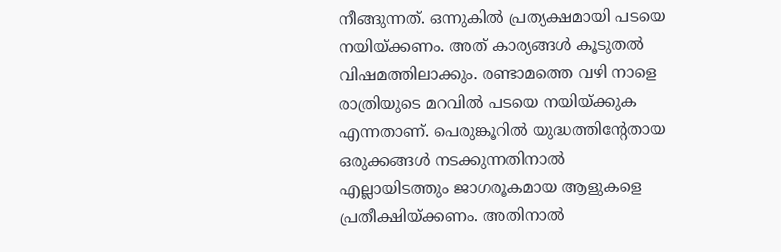നീങ്ങുന്നത്‌. ഒന്നുകില്‍ പ്രത്യക്ഷമായി പടയെ നയിയ്‌ക്കണം. അത്‌ കാര്യങ്ങള്‍ കൂടുതല്‍ വിഷമത്തിലാക്കും. രണ്ടാമത്തെ വഴി നാളെ രാത്രിയുടെ മറവില്‍ പടയെ നയിയ്‌ക്കുക എന്നതാണ്‌. പെരുങ്കൂറില്‍ യുദ്ധത്തിന്റേതായ ഒരുക്കങ്ങള്‍ നടക്കുന്നതിനാല്‍ എല്ലായിടത്തും ജാഗരൂകമായ ആളുകളെ പ്രതീക്ഷിയ്‌ക്കണം. അതിനാല്‍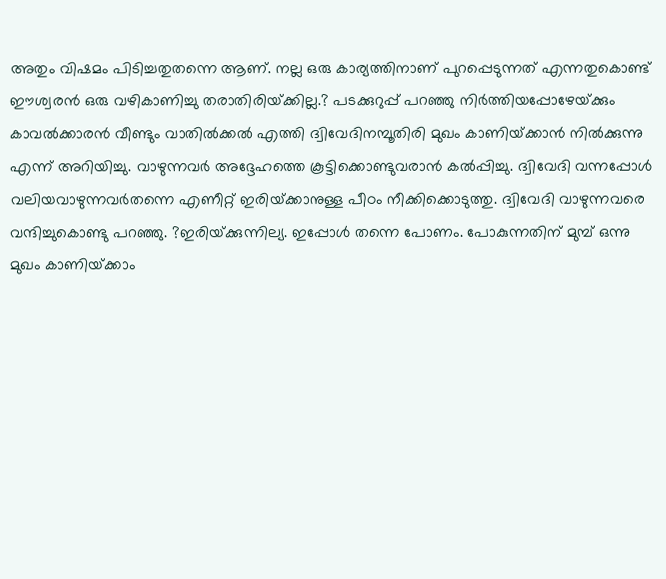അതും വിഷമം പിടിച്ചതുതന്നെ ആണ്‌. നല്ല ഒരു കാര്യത്തിനാണ്‌ പുറപ്പെടുന്നത്‌ എന്നതുകൊണ്ട്‌ ഈശ്വരന്‍ ഒരു വഴികാണിച്ചു തരാതിരിയ്‌ക്കില്ല.? പടക്കുറുപ്പ്‌ പറഞ്ഞു നിര്‍ത്തിയപ്പോഴേയ്‌ക്കും കാവല്‍ക്കാരന്‍ വീണ്ടും വാതില്‍ക്കല്‍ എത്തി ദ്വിവേദിനമ്പൂതിരി മുഖം കാണിയ്‌ക്കാന്‍ നില്‍ക്കുന്നു എന്ന്‌ അറിയിച്ചു. വാഴുന്നവര്‍ അദ്ദേഹത്തെ കൂട്ടിക്കൊണ്ടുവരാന്‍ കല്‍പ്പിച്ചു. ദ്വിവേദി വന്നപ്പോള്‍ വലിയവാഴുന്നവര്‍തന്നെ എണീറ്റ്‌ ഇരിയ്‌ക്കാനുള്ള പീഠം നീക്കിക്കൊടുത്തു. ദ്വിവേദി വാഴുന്നവരെ വന്ദിച്ചുകൊണ്ടു പറഞ്ഞു. ?ഇരിയ്‌ക്കുന്നില്യ. ഇപ്പോള്‍ തന്നെ പോണം. പോകുന്നതിന്‌ മുമ്പ്‌ ഒന്നു മുഖം കാണിയ്‌ക്കാം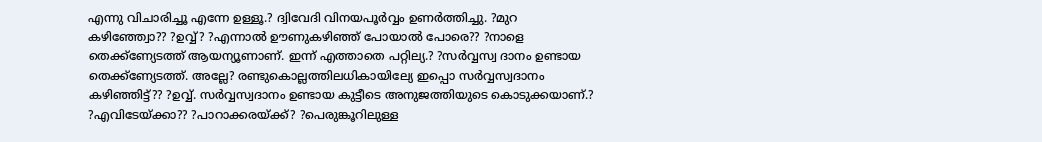എന്നു വിചാരിച്ചൂ എന്നേ ഉള്ളൂ.? ദ്വിവേദി വിനയപൂര്‍വ്വം ഉണര്‍ത്തിച്ചു. ?മുറ കഴിഞ്ഞ്വോ?? ?ഉവ്വ്‌? ?എന്നാല്‍ ഊണുകഴിഞ്ഞ്‌ പോയാല്‍ പോരെ?? ?നാളെ തെക്ക്ണ്യേടത്ത്‌ ആയന്യൂണാണ്‌. ഇന്ന്‌ എത്താതെ പറ്റില്യ.? ?സര്‍വ്വസ്വ ദാനം ഉണ്ടായ തെക്ക്ണ്യേടത്ത്‌. അല്ലേ? രണ്ടുകൊല്ലത്തിലധികായില്യേ ഇപ്പൊ സര്‍വ്വസ്വദാനം കഴിഞ്ഞിട്ട്‌?? ?ഉവ്വ്‌. സര്‍വ്വസ്വദാനം ഉണ്ടായ കുട്ടീടെ അനുജത്തിയുടെ കൊടുക്കയാണ്‌.? ?എവിടേയ്‌ക്കാ?? ?പാറാക്കരയ്‌ക്ക്‌? ?പെരുങ്കൂറിലുള്ള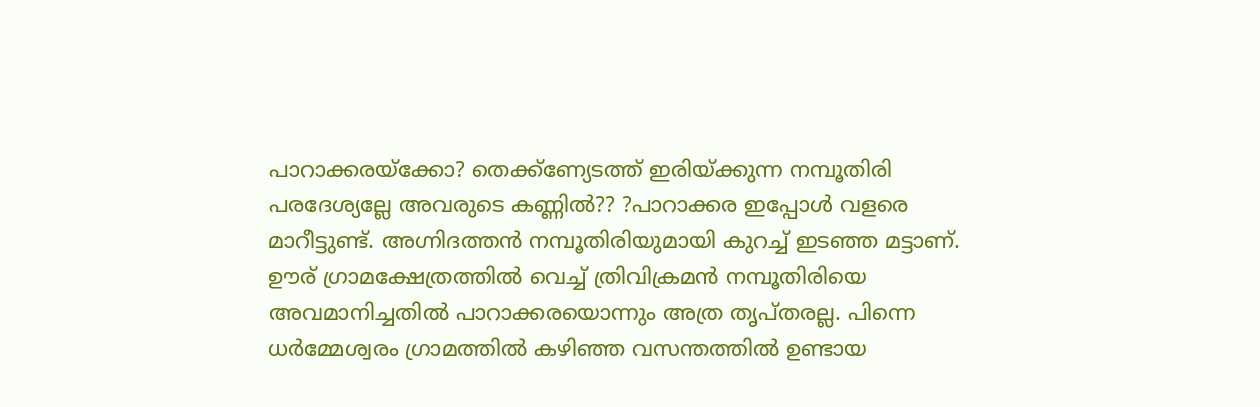പാറാക്കരയ്‌ക്കോ? തെക്ക്ണ്യേടത്ത്‌ ഇരിയ്‌ക്കുന്ന നമ്പൂതിരി പരദേശ്യല്ലേ അവരുടെ കണ്ണില്‍?? ?പാറാക്കര ഇപ്പോള്‍ വളരെ മാറീട്ടുണ്ട്‌. അഗ്നിദത്തന്‍ നമ്പൂതിരിയുമായി കുറച്ച്‌ ഇടഞ്ഞ മട്ടാണ്‌. ഊര്‌ ഗ്രാമക്ഷേത്രത്തില്‍ വെച്ച്‌ ത്രിവിക്രമന്‍ നമ്പൂതിരിയെ അവമാനിച്ചതില്‍ പാറാക്കരയൊന്നും അത്ര തൃപ്തരല്ല. പിന്നെ ധര്‍മ്മേശ്വരം ഗ്രാമത്തില്‍ കഴിഞ്ഞ വസന്തത്തില്‍ ഉണ്ടായ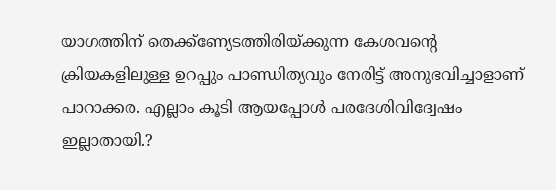യാഗത്തിന്‌ തെക്ക്ണ്യേടത്തിരിയ്‌ക്കുന്ന കേശവന്റെ ക്രിയകളിലുള്ള ഉറപ്പും പാണ്ഡിത്യവും നേരിട്ട്‌ അനുഭവിച്ചാളാണ്‌ പാറാക്കര. എല്ലാം കൂടി ആയപ്പോള്‍ പരദേശിവിദ്വേഷം ഇല്ലാതായി.?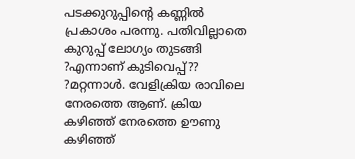പടക്കുറുപ്പിന്റെ കണ്ണില്‍ പ്രകാശം പരന്നു. പതിവില്ലാതെ കുറുപ്പ്‌ ലോഗ്യം തുടങ്ങി ?എന്നാണ്‌ കുടിവെപ്പ്‌?? ?മറ്റന്നാള്‍. വേളിക്രിയ രാവിലെ നേരത്തെ ആണ്‌. ക്രിയ കഴിഞ്ഞ്‌ നേരത്തെ ഊണു കഴിഞ്ഞ്‌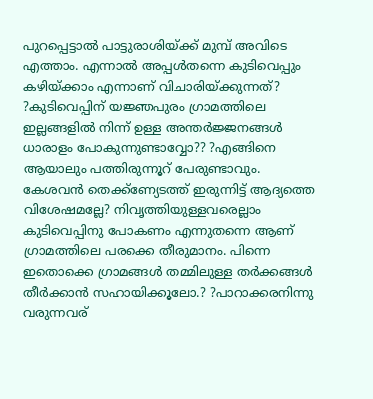പുറപ്പെട്ടാല്‍ പാട്ടുരാശിയ്‌ക്ക്‌ മുമ്പ്‌ അവിടെ എത്താം. എന്നാല്‍ അപ്പള്‍തന്നെ കുടിവെപ്പും കഴിയ്‌ക്കാം എന്നാണ്‌ വിചാരിയ്‌ക്കുന്നത്‌? ?കുടിവെപ്പിന്‌ യജ്ഞപുരം ഗ്രാമത്തിലെ ഇല്ലങ്ങളില്‍ നിന്ന്‌ ഉള്ള അന്തര്‍ജ്ജനങ്ങള്‍ ധാരാളം പോകുന്നുണ്ടാവ്വോ?? ?എങ്ങിനെ ആയാലും പത്തിരുന്നൂറ്‌ പേരുണ്ടാവും. കേശവന്‍ തെക്ക്ണ്യേടത്ത്‌ ഇരുന്നിട്ട്‌ ആദ്യത്തെ വിശേഷമല്ലേ? നിവൃത്തിയുള്ളവരെല്ലാം കുടിവെപ്പിനു പോകണം എന്നുതന്നെ ആണ്‌ ഗ്രാമത്തിലെ പരക്കെ തീരുമാനം. പിന്നെ ഇതൊക്കെ ഗ്രാമങ്ങള്‍ തമ്മിലുള്ള തര്‍ക്കങ്ങള്‍ തീര്‍ക്കാന്‍ സഹായിക്കൂലോ.? ?പാറാക്കരനിന്നു വരുന്നവര്‌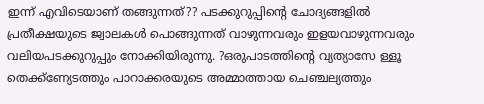ഇന്ന്‌ എവിടെയാണ്‌ തങ്ങുന്നത്‌?? പടക്കുറുപ്പിന്റെ ചോദ്യങ്ങളില്‍ പ്രതീക്ഷയുടെ ജ്വാലകള്‍ പൊങ്ങുന്നത്‌ വാഴുന്നവരും ഇളയവാഴുന്നവരും വലിയപടക്കുറുപ്പും നോക്കിയിരുന്നു. ?ഒരുപാടത്തിന്റെ വ്യത്യാസേ ള്ളൂ തെക്ക്ണ്യേടത്തും പാറാക്കരയുടെ അമ്മാത്തായ ചെഞ്ചല്യത്തും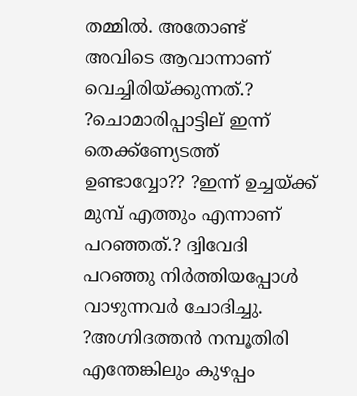തമ്മില്‍. അതോണ്ട്‌ അവിടെ ആവാന്നാണ്‌ വെച്ചിരിയ്‌ക്കുന്നത്‌.? ?ചൊമാരിപ്പാട്ടില്‌ ഇന്ന്‌ തെക്ക്ണ്യേടത്ത്‌ ഉണ്ടാവ്വോ?? ?ഇന്ന്‌ ഉച്ചയ്‌ക്ക്‌ മുമ്പ്‌ എത്തും എന്നാണ്‌ പറഞ്ഞത്‌.? ദ്വിവേദി പറഞ്ഞു നിര്‍ത്തിയപ്പോള്‍ വാഴുന്നവര്‍ ചോദിച്ചു. ?അഗ്നിദത്തന്‍ നമ്പൂതിരി എന്തേങ്കിലും കുഴപ്പം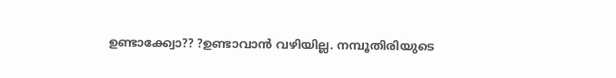ഉണ്ടാക്ക്വോ?? ?ഉണ്ടാവാന്‍ വഴിയില്ല. നമ്പൂതിരിയുടെ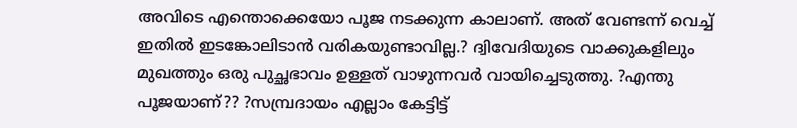അവിടെ എന്തൊക്കെയോ പൂജ നടക്കുന്ന കാലാണ്‌. അത്‌ വേണ്ടന്ന്‌ വെച്ച്‌ ഇതില്‍ ഇടങ്കോലിടാന്‍ വരികയുണ്ടാവില്ല.? ദ്വിവേദിയുടെ വാക്കുകളിലും മുഖത്തും ഒരു പുച്ഛഭാവം ഉള്ളത്‌ വാഴുന്നവര്‍ വായിച്ചെടുത്തു. ?എന്തു പൂജയാണ്‌?? ?സമ്പ്രദായം എല്ലാം കേട്ടിട്ട്‌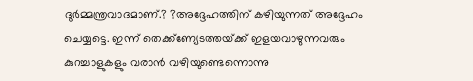ദുര്‍മ്മന്ത്രവാദമാണ്‌.? ?അദ്ദേഹത്തിന്‌ കഴിയുന്നത്‌ അദ്ദേഹം ചെയ്യട്ടെ. ഇന്ന്‌ തെക്ക്ണ്യേടത്തയ്‌ക്ക്‌ ഇളയവാഴുന്നവരും കുറച്ചാളുകളും വരാന്‍ വഴിയുണ്ടെന്നൊന്നു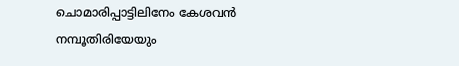ചൊമാരിപ്പാട്ടിലിനേം കേശവന്‍ നമ്പൂതിരിയേയും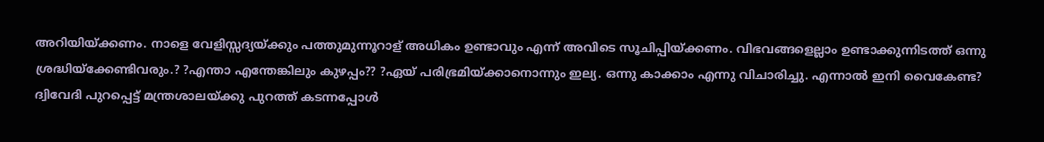അറിയിയ്‌ക്കണം. നാളെ വേളിസ്സദ്യയ്‌ക്കും പത്തുമുന്നൂറാള്‌ അധികം ഉണ്ടാവും എന്ന്‌ അവിടെ സൂചിപ്പിയ്‌ക്കണം. വിഭവങ്ങളെല്ലാം ഉണ്ടാക്കുന്നിടത്ത്‌ ഒന്നു ശ്രദ്ധിയ്‌ക്കേണ്ടിവരും.? ?എന്താ എന്തേങ്കിലും കുഴപ്പം?? ?ഏയ്‌ പരിഭ്രമിയ്‌ക്കാനൊന്നും ഇല്യ. ഒന്നു കാക്കാം എന്നു വിചാരിച്ചു. എന്നാല്‍ ഇനി വൈകേണ്ട? ദ്വിവേദി പുറപ്പെട്ട്‌ മന്ത്രശാലയ്‌ക്കു പുറത്ത്‌ കടന്നപ്പോള്‍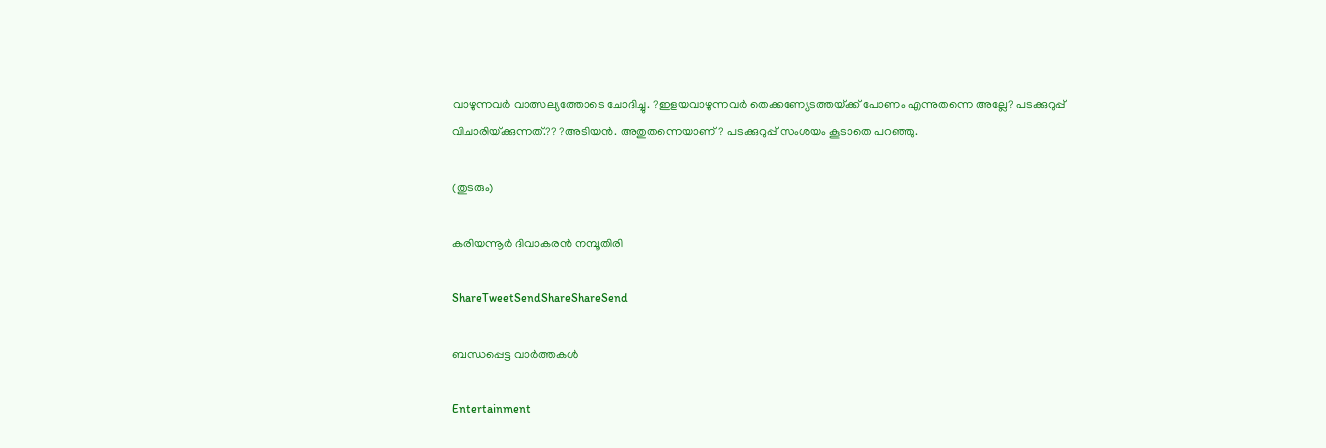വാഴുന്നവര്‍ വാത്സല്യത്തോടെ ചോദിച്ചു. ?ഇളയവാഴുന്നവര്‍ തെക്കണ്യേടത്തയ്‌ക്ക്‌ പോണം എന്നുതന്നെ അല്ലേ? പടക്കുറുപ്പ്‌ വിചാരിയ്‌ക്കുന്നത്‌.?? ?അടിയന്‍. അതുതന്നെയാണ്‌? പടക്കുറുപ്പ്‌ സംശയം കൂടാതെ പറഞ്ഞു.

(തുടരും)

കരിയന്നൂര്‍ ദിവാകരന്‍ നമ്പൂതിരി

ShareTweetSendShareShareSend

ബന്ധപ്പെട്ട വാര്‍ത്തകള്‍

Entertainment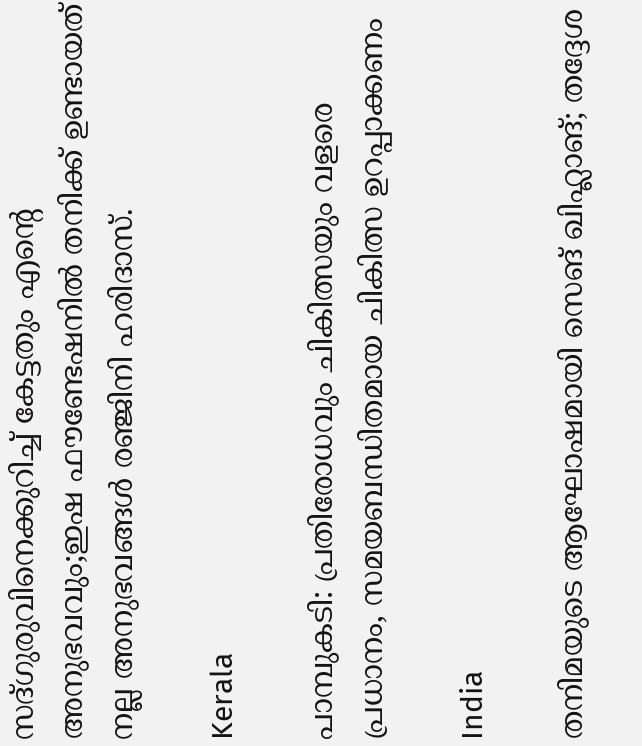സദ്ഗുരുവിനെക്കുറിച്ച് കേട്ടതും എന്റെ അനുഭവവും;ഇഷ ഫൗണ്ടേഷനിൽ തനിക്ക് ഉണ്ടായത് നല്ല അനുഭവങ്ങൾ രഞ്ജിനി ഹരിദാസ്.

Kerala

പാമ്പുകടി: പ്രതിരോധവും ചികിത്സയും വളരെ പ്രധാനം, സമയബന്ധിതമായ ചികിത്സ ഉറപ്പാക്കണം

India

തനിമയുടെ ആഘോഷമായി സെങ് ഖിഹ്ലാങ്; തദ്ദേശ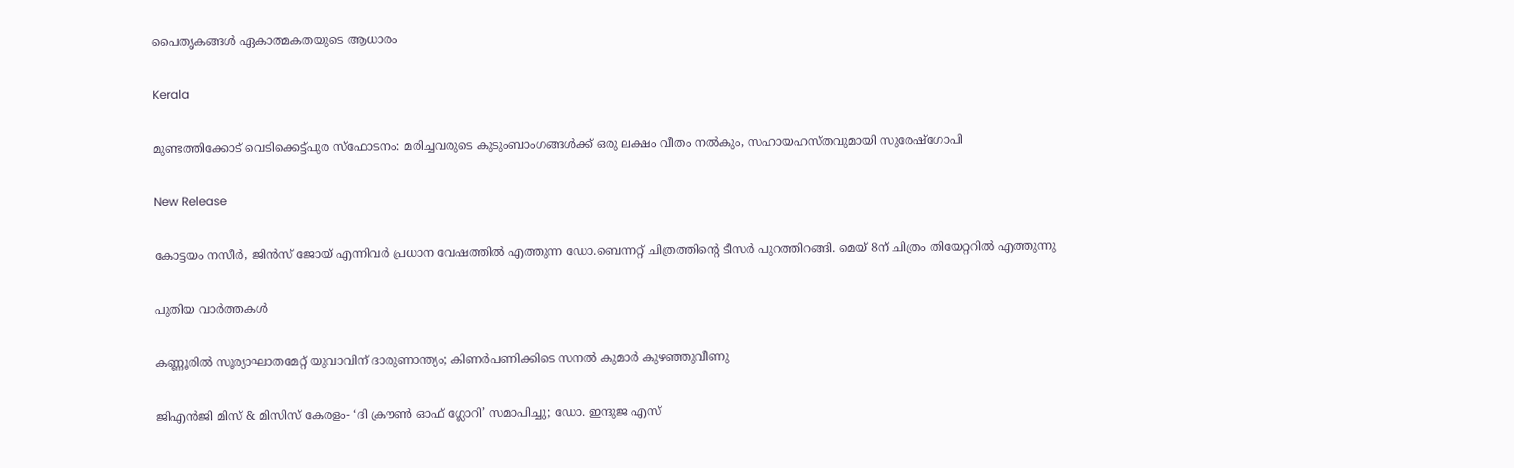പൈതൃകങ്ങള്‍ ഏകാത്മകതയുടെ ആധാരം

Kerala

മുണ്ടത്തിക്കോട് വെടിക്കെട്ട്പുര സ്ഫോടനം: മരിച്ചവരുടെ കുടുംബാംഗങ്ങൾക്ക് ഒരു ലക്ഷം വീതം നൽകും, സഹായഹസ്തവുമായി സുരേഷ്ഗോപി

New Release

കോട്ടയം നസീർ, ജിൻസ് ജോയ് എന്നിവർ പ്രധാന വേഷത്തിൽ എത്തുന്ന ഡോ.ബെന്നറ്റ് ചിത്രത്തിന്റെ ടീസർ പുറത്തിറങ്ങി. മെയ് 8ന് ചിത്രം തിയേറ്ററിൽ എത്തുന്നു

പുതിയ വാര്‍ത്തകള്‍

കണ്ണൂരിൽ സൂര്യാഘാതമേറ്റ് യുവാവിന് ദാരുണാന്ത്യം; കിണർപണിക്കിടെ സനൽ കുമാർ കുഴഞ്ഞുവീണു

ജിഎൻജി മിസ് & മിസിസ് കേരളം- ‘ദി ക്രൗൺ ഓഫ് ഗ്ലോറി’ സമാപിച്ചു; ഡോ. ഇന്ദുജ എസ്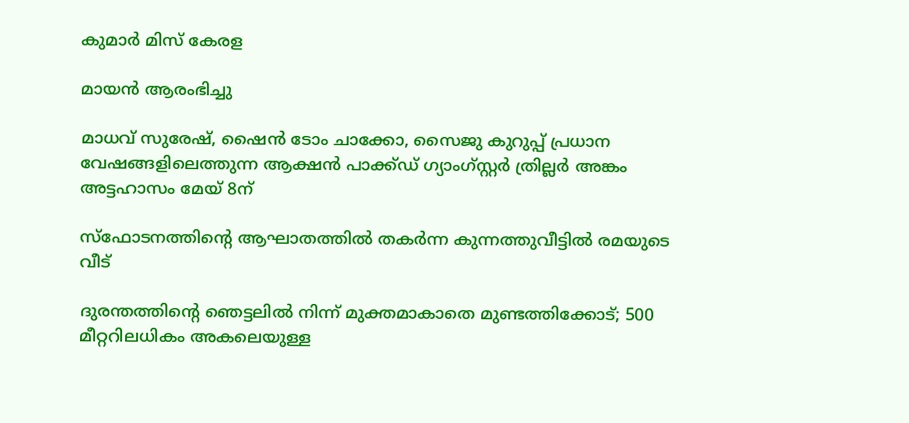കുമാർ മിസ് കേരള

മായൻ ആരംഭിച്ചു

മാധവ് സുരേഷ്, ഷൈൻ ടോം ചാക്കോ, സൈജു കുറുപ്പ് പ്രധാന വേഷങ്ങളിലെത്തുന്ന ആക്ഷൻ പാക്ക്ഡ് ഗ്യാംഗ്സ്റ്റർ ത്രില്ലർ അങ്കം അട്ടഹാസം മേയ് 8ന്

സ്‌ഫോടനത്തിന്റെ ആഘാതത്തില്‍ തകര്‍ന്ന കുന്നത്തുവീട്ടില്‍ രമയുടെ വീട്‌

ദുരന്തത്തിന്റെ ഞെട്ടലില്‍ നിന്ന് മുക്തമാകാതെ മുണ്ടത്തിക്കോട്; 500 മീറ്ററിലധികം അകലെയുള്ള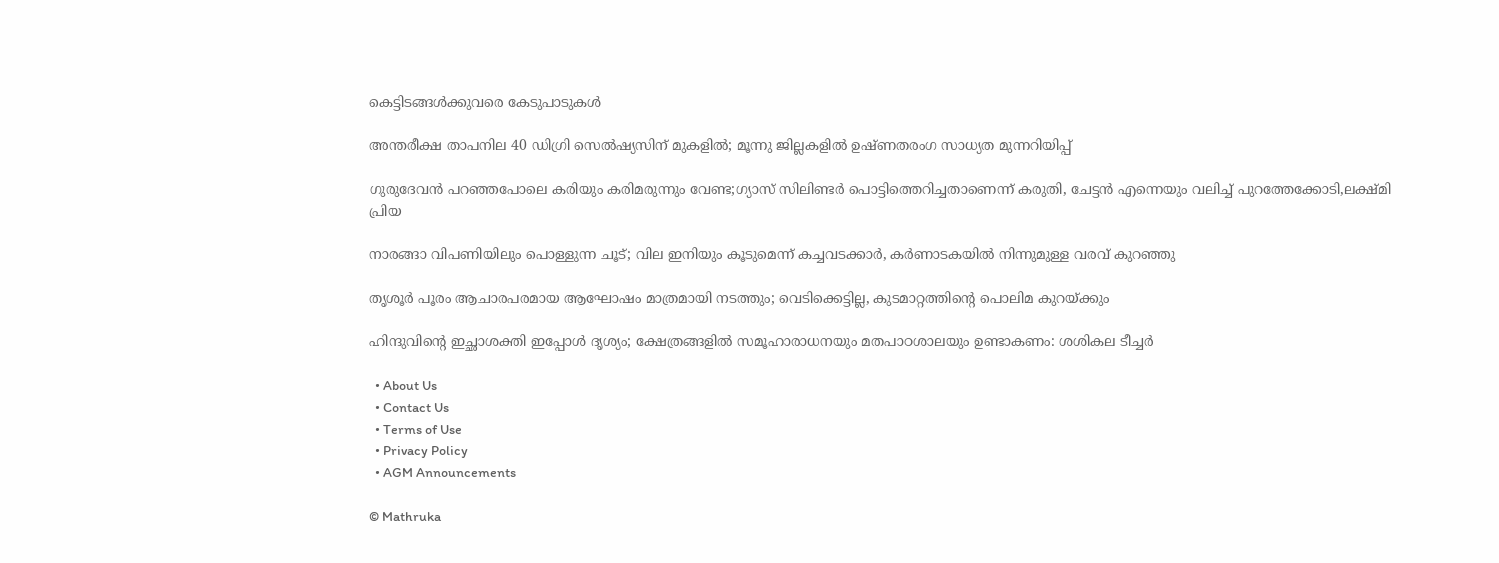കെട്ടിടങ്ങള്‍ക്കുവരെ കേടുപാടുകൾ

അന്തരീക്ഷ താപനില 40 ഡിഗ്രി സെല്‍ഷ്യസിന് മുകളില്‍; മൂന്നു ജില്ലകളിൽ ഉഷ്ണതരംഗ സാധ്യത മുന്നറിയിപ്പ്

ഗുരുദേവൻ പറഞ്ഞപോലെ കരിയും കരിമരുന്നും വേണ്ട;ഗ്യാസ് സിലിണ്ടർ പൊട്ടിത്തെറിച്ചതാണെന്ന് കരുതി, ചേട്ടൻ എന്നെയും വലിച്ച് പുറത്തേക്കോടി,ലക്ഷ്മി പ്രിയ

നാരങ്ങാ വിപണിയിലും പൊള്ളുന്ന ചൂട്; വില ഇനിയും കൂടുമെന്ന് കച്ചവടക്കാർ, കർണാടകയിൽ നിന്നുമുള്ള വരവ് കുറഞ്ഞു

തൃശൂർ പൂരം ആചാരപരമായ ആഘോഷം മാത്രമായി നടത്തും; വെടിക്കെട്ടില്ല, കുടമാറ്റത്തിന്റെ പൊലിമ കുറയ്‌ക്കും

ഹിന്ദുവിന്റെ ഇച്ഛാശക്തി ഇപ്പോൾ ദൃശ്യം; ക്ഷേത്രങ്ങളില്‍ സമൂഹാരാധനയും മതപാഠശാലയും ഉണ്ടാകണം: ശശികല ടീച്ചര്‍

  • About Us
  • Contact Us
  • Terms of Use
  • Privacy Policy
  • AGM Announcements

© Mathruka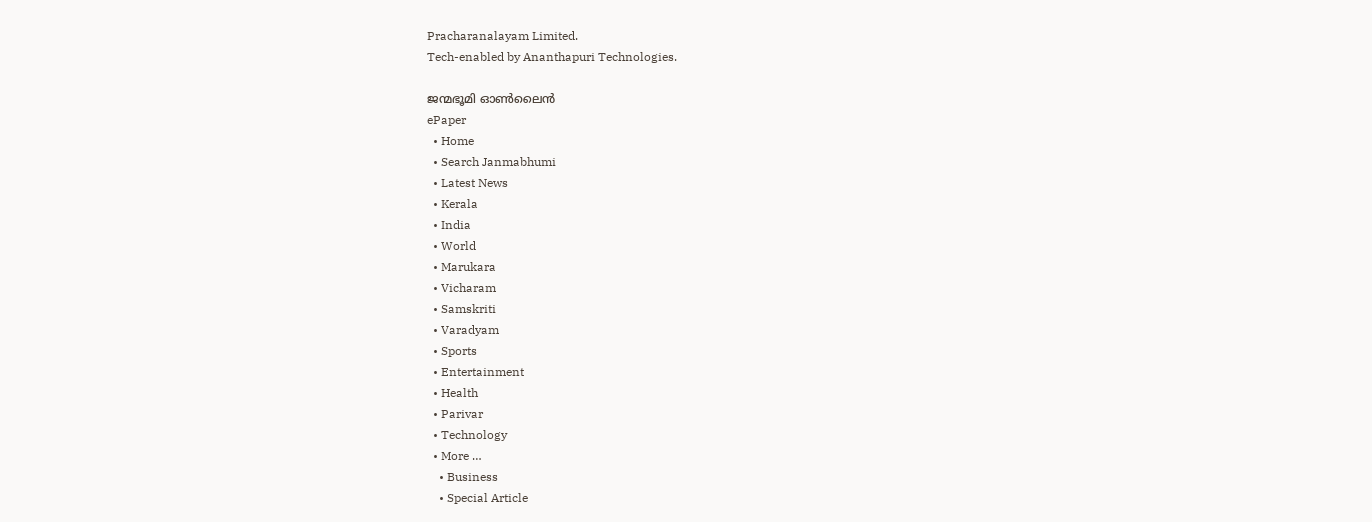Pracharanalayam Limited.
Tech-enabled by Ananthapuri Technologies.

ജന്മഭൂമി ഓണ്‍ലൈന്‍
ePaper
  • Home
  • Search Janmabhumi
  • Latest News
  • Kerala
  • India
  • World
  • Marukara
  • Vicharam
  • Samskriti
  • Varadyam
  • Sports
  • Entertainment
  • Health
  • Parivar
  • Technology
  • More …
    • Business
    • Special Article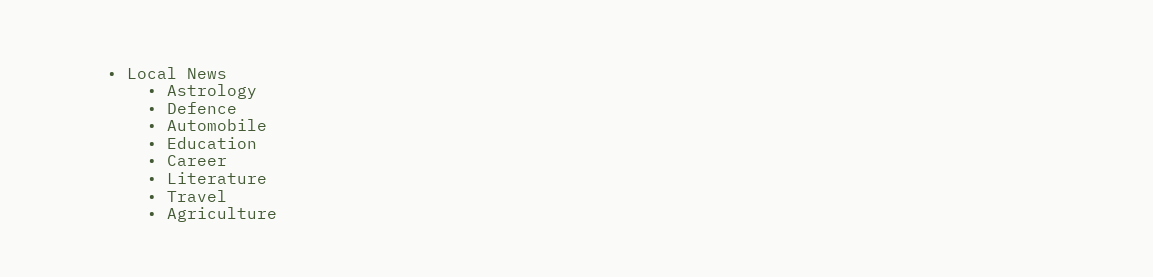• Local News
    • Astrology
    • Defence
    • Automobile
    • Education
    • Career
    • Literature
    • Travel
    • Agriculture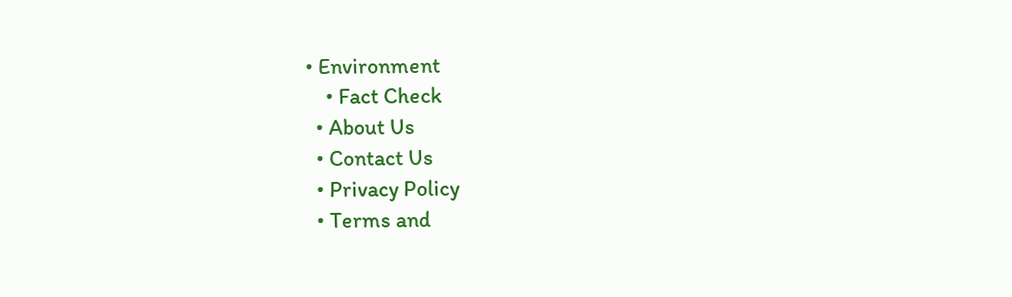• Environment
    • Fact Check
  • About Us
  • Contact Us
  • Privacy Policy
  • Terms and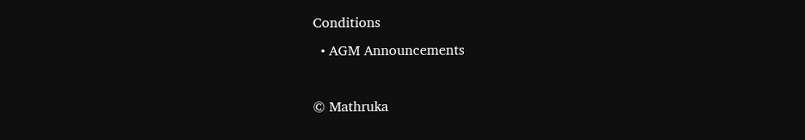Conditions
  • AGM Announcements

© Mathruka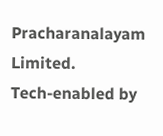Pracharanalayam Limited.
Tech-enabled by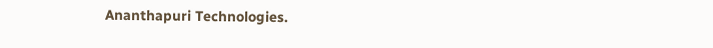Ananthapuri Technologies.